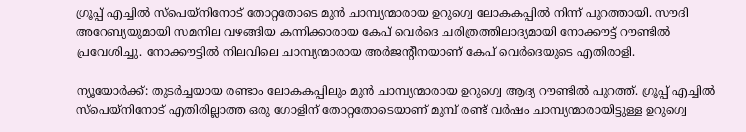ഗ്രൂപ്പ് എച്ചില്‍ സ്‌പെയ്‌നിനോട് തോറ്റതോടെ മുന്‍ ചാമ്പ്യന്മാരായ ഉറുഗ്വെ ലോകകപ്പില്‍ നിന്ന് പുറത്തായി. സൗദി അറേബ്യയുമായി സമനില വഴങ്ങിയ കന്നിക്കാരായ കേപ് വെര്‍ദെ ചരിത്രത്തിലാദ്യമായി നോക്കൗട്ട് റൗണ്ടില്‍ പ്രവേശിച്ചു. നോക്കൗട്ടില്‍ നിലവിലെ ചാമ്പ്യന്മാരായ അര്‍ജന്റീനയാണ് കേപ് വെര്‍ദെയുടെ എതിരാളി.

ന്യൂയോര്‍ക്ക്: തുടര്‍ച്ചയായ രണ്ടാം ലോകകപ്പിലും മുന്‍ ചാമ്പ്യന്മാരായ ഉറുഗ്വെ ആദ്യ റൗണ്ടില്‍ പുറത്ത്. ഗ്രൂപ്പ് എച്ചില്‍ സ്‌പെയ്‌നിനോട് എതിരില്ലാത്ത ഒരു ഗോളിന് തോറ്റതോടെയാണ് മുമ്പ് രണ്ട് വര്‍ഷം ചാമ്പ്യന്മാരായിട്ടുള്ള ഉറുഗ്വെ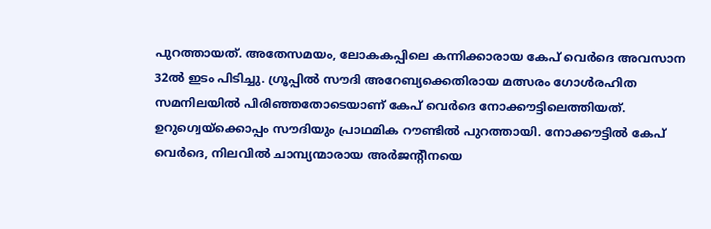പുറത്തായത്. അതേസമയം, ലോകകപ്പിലെ കന്നിക്കാരായ കേപ് വെര്‍ദെ അവസാന 32ല്‍ ഇടം പിടിച്ചു. ഗ്രൂപ്പില്‍ സൗദി അറേബ്യക്കെതിരായ മത്സരം ഗോള്‍രഹിത സമനിലയില്‍ പിരിഞ്ഞതോടെയാണ് കേപ് വെര്‍ദെ നോക്കൗട്ടിലെത്തിയത്. ഉറുഗ്വെയ്‌ക്കൊപ്പം സൗദിയും പ്രാഥമിക റൗണ്ടില്‍ പുറത്തായി. നോക്കൗട്ടില്‍ കേപ് വെര്‍ദെ, നിലവില്‍ ചാമ്പ്യന്മാരായ അര്‍ജന്റീനയെ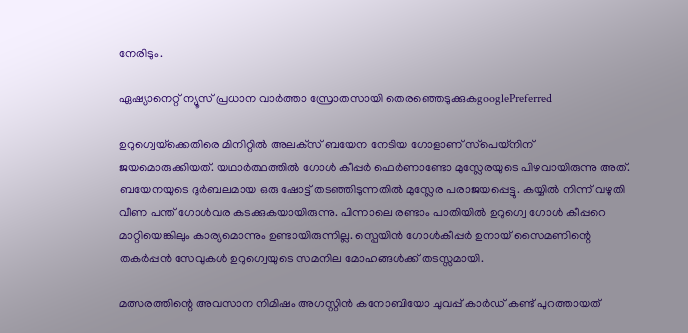നേരിടും.

ഏഷ്യാനെറ്റ് ന്യൂസ് പ്രധാന വാർത്താ സ്രോതസായി തെരഞ്ഞെടുക്കുകgooglePreferred

ഉറുഗ്വെയ്‌ക്കെതിരെ മിനിറ്റില്‍ അലക്‌സ് ബയേന നേടിയ ഗോളാണ് സ്‌പെയ്‌നിന് ജയമൊരുക്കിയത്. യഥാര്‍ത്ഥത്തില്‍ ഗോള്‍ കീപ്പര്‍ ഫെര്‍ണാണ്ടോ മുസ്ലേരയുടെ പിഴവായിരുന്നു അത്. ബയേനയുടെ ദുര്‍ബലമായ ഒരു ഷോട്ട് തടഞ്ഞിടുന്നതില്‍ മുസ്ലേര പരാജയപ്പെട്ടു. കയ്യില്‍ നിന്ന് വഴുതി വീണ പന്ത് ഗോള്‍വര കടക്കുകയായിരുന്നു. പിന്നാലെ രണ്ടാം പാതിയില്‍ ഉറുഗ്വെ ഗോള്‍ കീപ്പറെ മാറ്റിയെങ്കിലും കാര്യമൊന്നും ഉണ്ടായിരുന്നില്ല. സ്പെയിന്‍ ഗോള്‍കീപ്പര്‍ ഉനായ് സൈമണിന്റെ തകര്‍പ്പന്‍ സേവുകള്‍ ഉറുഗ്വെയുടെ സമനില മോഹങ്ങള്‍ക്ക് തടസ്സമായി.

മത്സരത്തിന്റെ അവസാന നിമിഷം അഗസ്റ്റിന്‍ കനോബിയോ ചുവപ്പ് കാര്‍ഡ് കണ്ട് പുറത്തായത്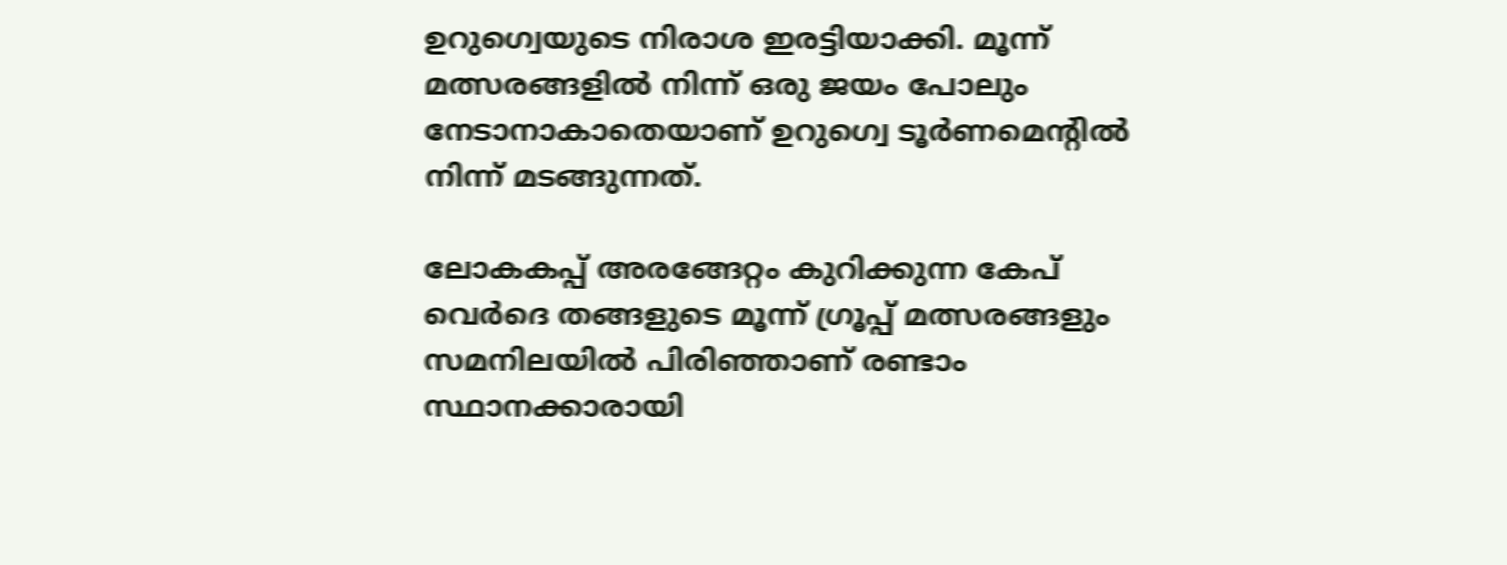ഉറുഗ്വെയുടെ നിരാശ ഇരട്ടിയാക്കി. മൂന്ന് മത്സരങ്ങളില്‍ നിന്ന് ഒരു ജയം പോലും നേടാനാകാതെയാണ് ഉറുഗ്വെ ടൂര്‍ണമെന്റില്‍ നിന്ന് മടങ്ങുന്നത്.

ലോകകപ്പ് അരങ്ങേറ്റം കുറിക്കുന്ന കേപ് വെര്‍ദെ തങ്ങളുടെ മൂന്ന് ഗ്രൂപ്പ് മത്സരങ്ങളും സമനിലയില്‍ പിരിഞ്ഞാണ് രണ്ടാം സ്ഥാനക്കാരായി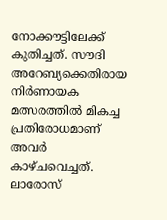നോക്കൗട്ടിലേക്ക് കുതിച്ചത്. സൗദി അറേബ്യക്കെതിരായ നിര്‍ണായക മത്സരത്തില്‍ മികച്ച പ്രതിരോധമാണ് അവര്‍ കാഴ്ചവെച്ചത്. ലാരോസ്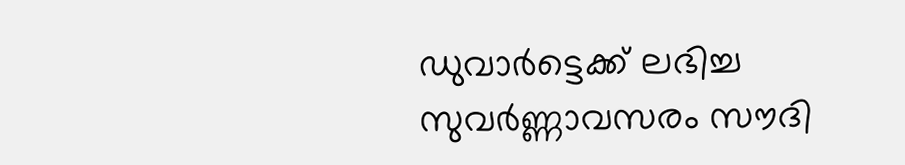ഡുവാര്‍ട്ടെക്ക് ലഭിച്ച സുവര്‍ണ്ണാവസരം സൗദി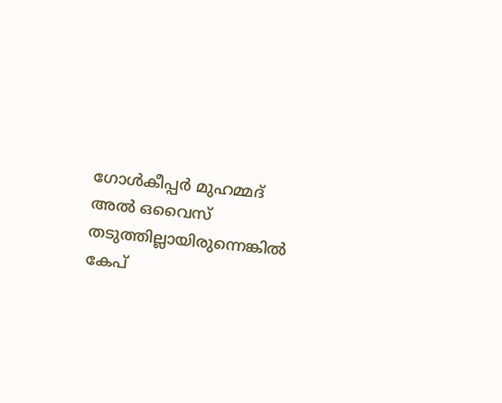ഗോള്‍കീപ്പര്‍ മുഹമ്മദ് അല്‍ ഒവൈസ് തടുത്തില്ലായിരുന്നെങ്കില്‍ കേപ്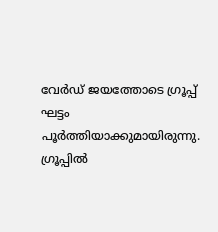വേര്‍ഡ് ജയത്തോടെ ഗ്രൂപ്പ് ഘട്ടം പൂര്‍ത്തിയാക്കുമായിരുന്നു. ഗ്രൂപ്പില്‍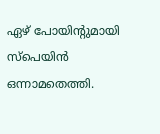ഏഴ് പോയിന്റുമായി സ്‌പെയിന്‍ ഒന്നാമതെത്തി.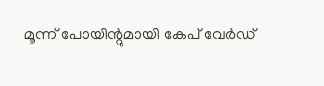മൂന്ന് പോയിന്റുമായി കേപ് വേര്‍ഡ്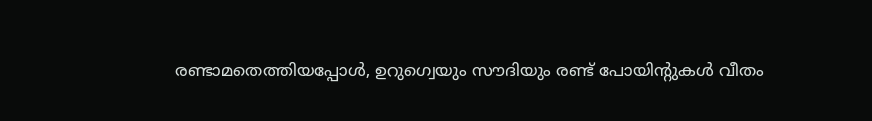രണ്ടാമതെത്തിയപ്പോള്‍, ഉറുഗ്വെയും സൗദിയും രണ്ട് പോയിന്റുകള്‍ വീതം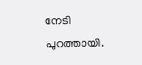നേടി പുറത്തായി.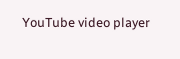YouTube video player